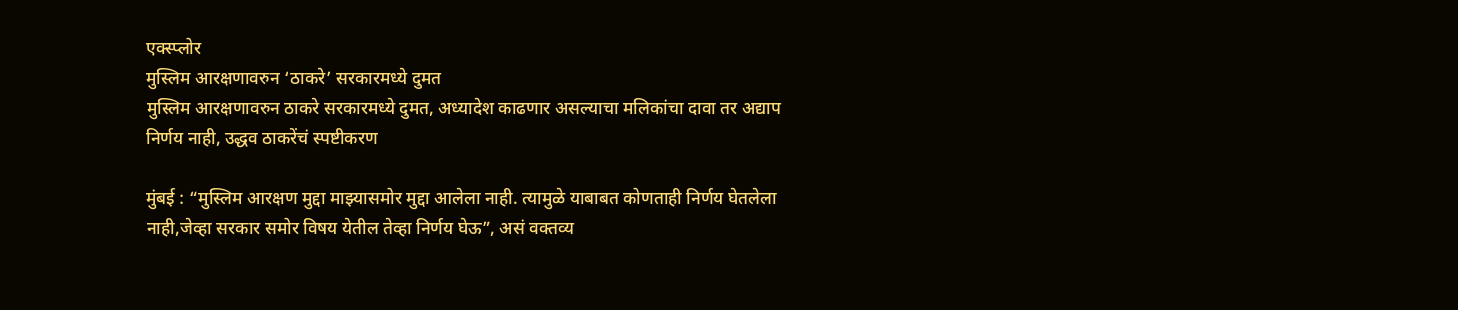एक्स्प्लोर
मुस्लिम आरक्षणावरुन ‘ठाकरे’ सरकारमध्ये दुमत
मुस्लिम आरक्षणावरुन ठाकरे सरकारमध्ये दुमत, अध्यादेश काढणार असल्याचा मलिकांचा दावा तर अद्याप निर्णय नाही, उद्धव ठाकरेंचं स्पष्टीकरण

मुंबई : “मुस्लिम आरक्षण मुद्दा माझ्यासमोर मुद्दा आलेला नाही. त्यामुळे याबाबत कोणताही निर्णय घेतलेला नाही,जेव्हा सरकार समोर विषय येतील तेव्हा निर्णय घेऊ”, असं वक्तव्य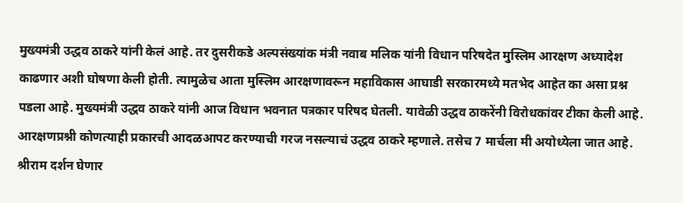मुख्यमंत्री उद्धव ठाकरे यांनी केलं आहे. तर दुसरीकडे अल्पसंख्यांक मंत्री नवाब मलिक यांनी विधान परिषदेत मुस्लिम आरक्षण अध्यादेश काढणार अशी घोषणा केली होती. त्यामुळेच आता मुस्लिम आरक्षणावरून महाविकास आघाडी सरकारमध्ये मतभेद आहेत का असा प्रश्न पडला आहे. मुख्यमंत्री उद्धव ठाकरे यांनी आज विधान भवनात पत्रकार परिषद घेतली. यावेळी उद्धव ठाकरेंनी विरोधकांवर टीका केली आहे. आरक्षणप्रश्नी कोणत्याही प्रकारची आदळआपट करण्याची गरज नसल्याचं उद्धव ठाकरे म्हणाले. तसेच 7 मार्चला मी अयोध्येला जात आहे. श्रीराम दर्शन घेणार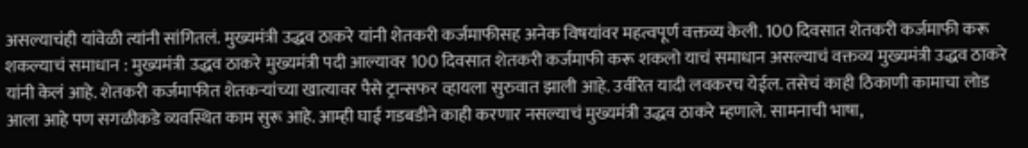असल्याचंही यांवेळी त्यांनी सांगितलं. मुख्यमंत्री उद्धव ठाकरे यांनी शेतकरी कर्जमाफीसह अनेक विषयांवर महत्वपूर्ण वक्तव्य केली. 100 दिवसात शेतकरी कर्जमाफी करू शकल्याचं समाधान : मुख्यमंत्री उद्धव ठाकरे मुख्यमंत्री पदी आल्यावर 100 दिवसात शेतकरी कर्जमाफी करू शकलो याचं समाधान असल्याचं वक्तव्य मुख्यमंत्री उद्धव ठाकरे यांनी केलं आहे. शेतकरी कर्जमाफीत शेतकऱ्यांच्या खात्यावर पैसे ट्रान्सफर व्हायला सुरुवात झाली आहे. उर्वरित यादी लवकरच येईल. तसेचं काही ठिकाणी कामाचा लोड आला आहे पण सगळीकडे व्यवस्थित काम सुरू आहे. आम्ही घाई गडबडीने काही करणार नसल्याचं मुख्यमंत्री उद्धव ठाकरे म्हणाले. सामनाची भाषा,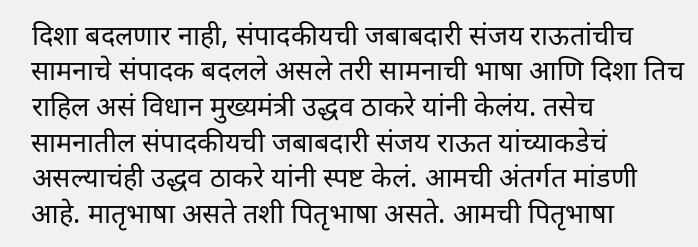दिशा बदलणार नाही, संपादकीयची जबाबदारी संजय राऊतांचीच सामनाचे संपादक बदलले असले तरी सामनाची भाषा आणि दिशा तिच राहिल असं विधान मुख्यमंत्री उद्धव ठाकरे यांनी केलंय. तसेच सामनातील संपादकीयची जबाबदारी संजय राऊत यांच्याकडेचं असल्याचंही उद्धव ठाकरे यांनी स्पष्ट केलं. आमची अंतर्गत मांडणी आहे. मातृभाषा असते तशी पितृभाषा असते. आमची पितृभाषा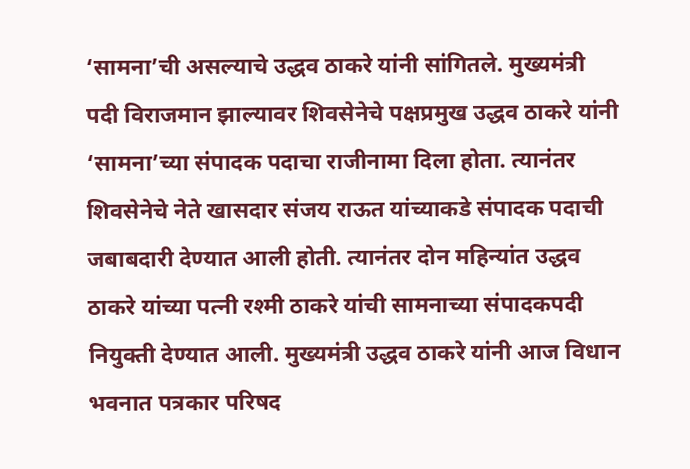‘सामना’ची असल्याचे उद्धव ठाकरे यांनी सांगितले. मुख्यमंत्री पदी विराजमान झाल्यावर शिवसेनेचे पक्षप्रमुख उद्धव ठाकरे यांनी ‘सामना’च्या संपादक पदाचा राजीनामा दिला होता. त्यानंतर शिवसेनेचे नेते खासदार संजय राऊत यांच्याकडे संपादक पदाची जबाबदारी देण्यात आली होती. त्यानंतर दोन महिन्यांत उद्धव ठाकरे यांच्या पत्नी रश्मी ठाकरे यांची सामनाच्या संपादकपदी नियुक्ती देण्यात आली. मुख्यमंत्री उद्धव ठाकरे यांनी आज विधान भवनात पत्रकार परिषद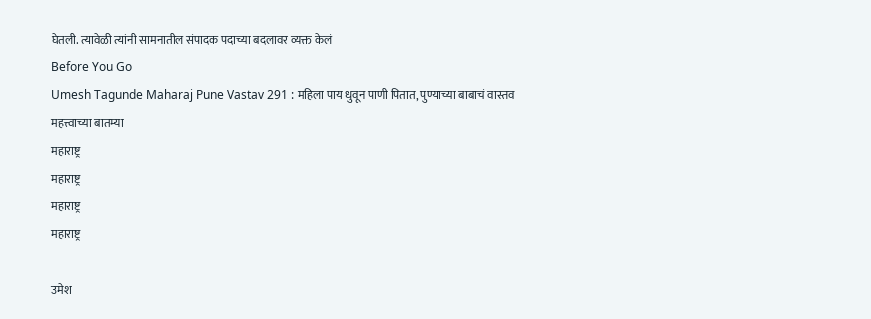घेतली. त्यावेळी त्यांनी सामनातील संपादक पदाच्या बदलावर व्यक्त केलं
Before You Go
Umesh Tagunde Maharaj Pune Vastav 291 : महिला पाय धुवून पाणी पितात, पुण्याच्या बाबाचं वास्तव
महत्त्वाच्या बातम्या
महाराष्ट्र
महाराष्ट्र
महाराष्ट्र
महाराष्ट्र

उमेश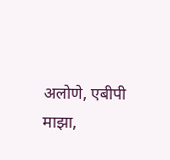अलोणे, एबीपी माझा,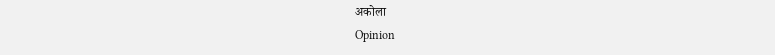अकोला
Opinion